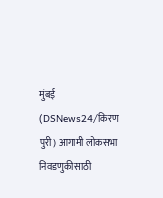मुंबई (DSNews24/किरण पुरी) आगामी लोकसभा निवडणुकीसाठी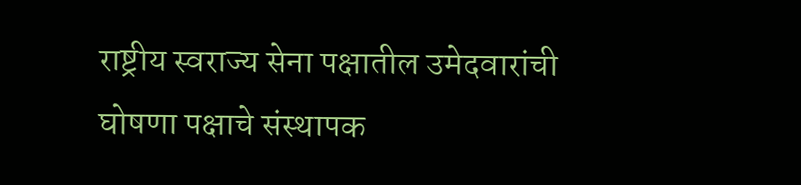राष्ट्रीय स्वराज्य सेना पक्षातील उमेदवारांची घोषणा पक्षाचे संस्थापक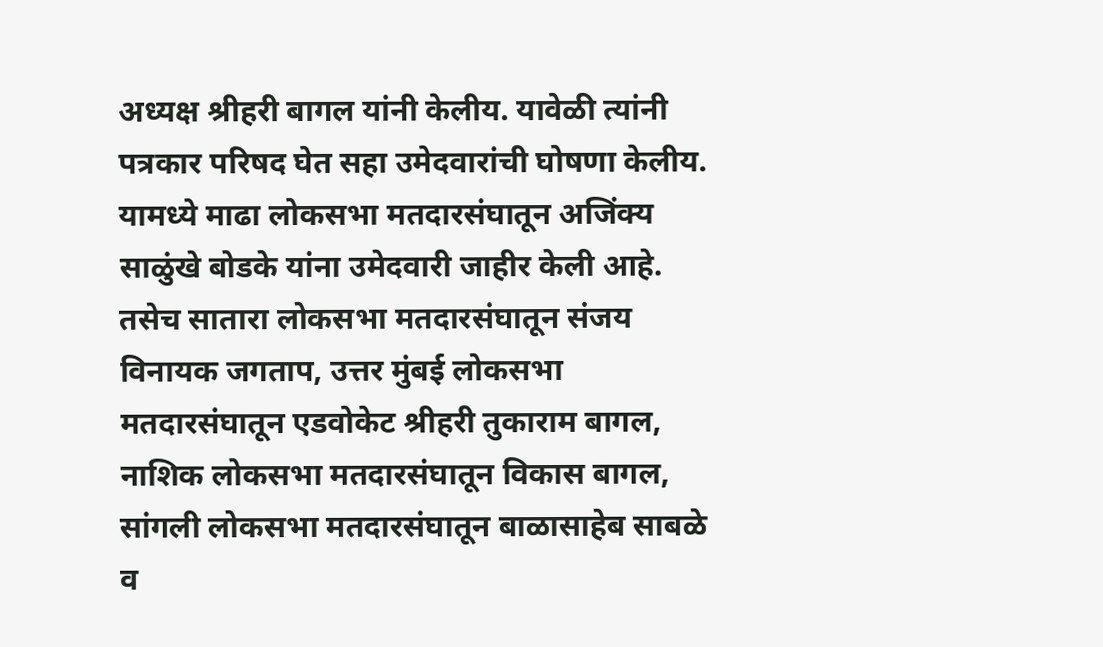अध्यक्ष श्रीहरी बागल यांनी केलीय. यावेळी त्यांनी पत्रकार परिषद घेत सहा उमेदवारांची घोषणा केलीय. यामध्ये माढा लोकसभा मतदारसंघातून अजिंक्य साळुंखे बोडके यांना उमेदवारी जाहीर केली आहे. तसेच सातारा लोकसभा मतदारसंघातून संजय विनायक जगताप, उत्तर मुंबई लोकसभा मतदारसंघातून एडवोकेट श्रीहरी तुकाराम बागल, नाशिक लोकसभा मतदारसंघातून विकास बागल, सांगली लोकसभा मतदारसंघातून बाळासाहेब साबळे व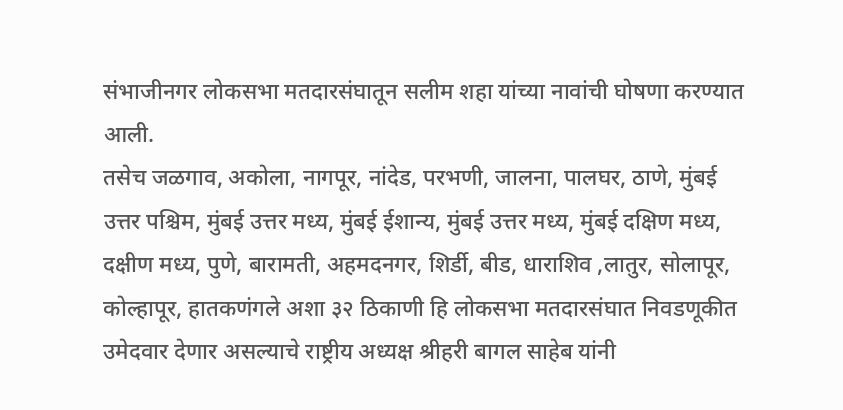संभाजीनगर लोकसभा मतदारसंघातून सलीम शहा यांच्या नावांची घोषणा करण्यात आली.
तसेच जळगाव, अकोला, नागपूर, नांदेड, परभणी, जालना, पालघर, ठाणे, मुंबई उत्तर पश्चिम, मुंबई उत्तर मध्य, मुंबई ईशान्य, मुंबई उत्तर मध्य, मुंबई दक्षिण मध्य, दक्षीण मध्य, पुणे, बारामती, अहमदनगर, शिर्डी, बीड, धाराशिव ,लातुर, सोलापूर, कोल्हापूर, हातकणंगले अशा ३२ ठिकाणी हि लोकसभा मतदारसंघात निवडणूकीत उमेदवार देणार असल्याचे राष्ट्रीय अध्यक्ष श्रीहरी बागल साहेब यांनी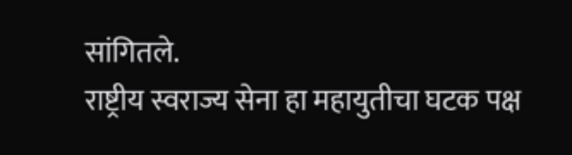सांगितले.
राष्ट्रीय स्वराज्य सेना हा महायुतीचा घटक पक्ष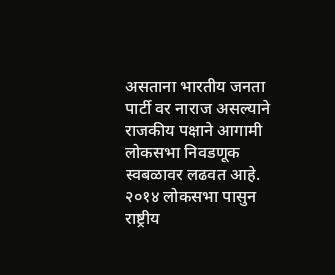असताना भारतीय जनता पार्टी वर नाराज असल्याने राजकीय पक्षाने आगामी लोकसभा निवडणूक स्वबळावर लढवत आहे. २०१४ लोकसभा पासुन राष्ट्रीय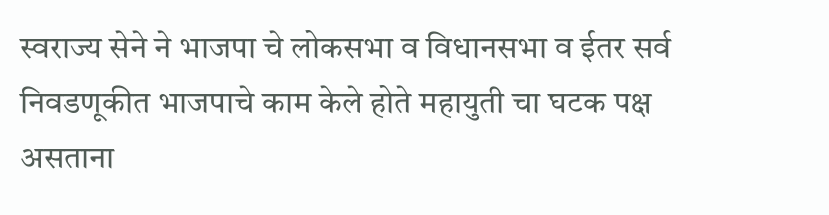स्वराज्य सेने ने भाजपा चे लोकसभा व विधानसभा व ईतर सर्व निवडणूकीत भाजपाचे काम केले होते महायुती चा घटक पक्ष असताना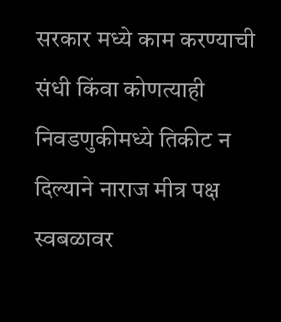सरकार मध्ये काम करण्याची संधी किंवा कोणत्याही निवडणुकीमध्ये तिकीट न दिल्याने नाराज मीत्र पक्ष स्वबळावर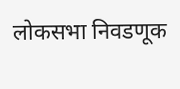लोकसभा निवडणूक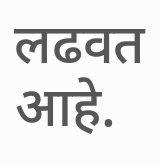लढवत आहे.